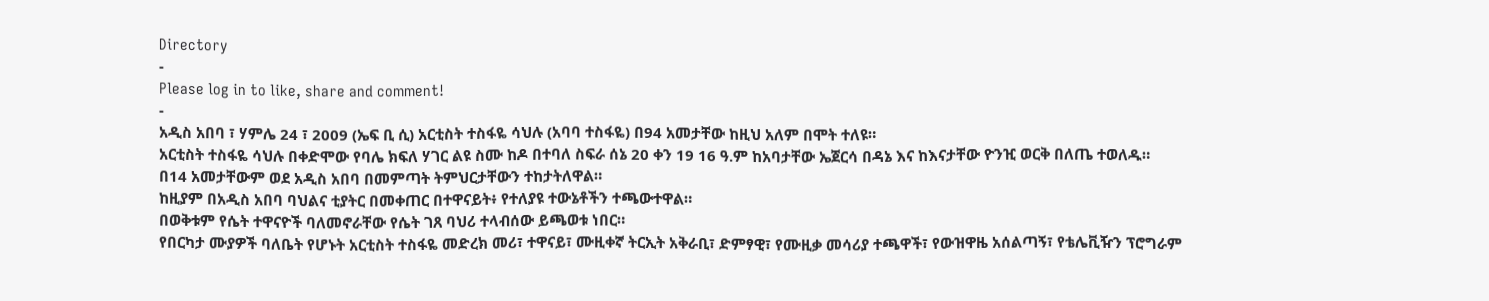Directory
-
Please log in to like, share and comment!
-
አዲስ አበባ ፣ ሃምሌ 24 ፣ 2009 (ኤፍ ቢ ሲ) አርቲስት ተስፋዬ ሳህሉ (አባባ ተስፋዬ) በ94 አመታቸው ከዚህ አለም በሞት ተለዩ።
አርቲስት ተስፋዬ ሳህሉ በቀድሞው የባሌ ክፍለ ሃገር ልዩ ስሙ ከዶ በተባለ ስፍራ ሰኔ 20 ቀን 19 16 ዓ.ም ከአባታቸው ኤጀርሳ በዳኔ እና ከእናታቸው ዮንዢ ወርቅ በለጤ ተወለዱ።
በ14 አመታቸውም ወደ አዲስ አበባ በመምጣት ትምህርታቸውን ተከታትለዋል።
ከዚያም በአዲስ አበባ ባህልና ቲያትር በመቀጠር በተዋናይት፥ የተለያዩ ተውኔቶችን ተጫውተዋል።
በወቅቱም የሴት ተዋናዮች ባለመኖራቸው የሴት ገጸ ባህሪ ተላብሰው ይጫወቱ ነበር።
የበርካታ ሙያዎች ባለቤት የሆኑት አርቲስት ተስፋዬ መድረክ መሪ፣ ተዋናይ፣ ሙዚቀኛ ትርኢት አቅራቢ፣ ድምፃዊ፣ የሙዚቃ መሳሪያ ተጫዋች፣ የውዝዋዜ አሰልጣኝ፣ የቴሌቪዥን ፕሮግራም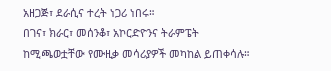አዘጋጅ፣ ደራሲና ተረት ነጋሪ ነበሩ።
በገና፣ ክራር፣ መሰንቆ፣ አኮርድዮንና ትራምፔት ከሚጫወቷቸው የሙዚቃ መሳሪያዎች መካከል ይጠቀሳሉ።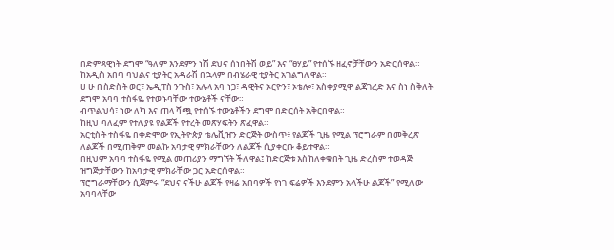በድምጻዊነት ደግሞ “ዓለም እንደምን ነሽ ደህና ሰነበትሽ ወይ” እና “ፀሃይ” የተሰኙ ዘፈኖቻቸውን አድርሰዋል።
ከአዲስ አበባ ባህልና ቲያትር አዳራሽ በኋላም በብሄራዊ ቲያትር አገልግለዋል።
ሀ ሁ በስድስት ወር፣ ኤዲፐስ ንጉስ፣ አሉላ አባ ነጋ፣ ዳዊትና ኦርዮን፣ ኦቴሎ፣ አስቀያሚዋ ልጃገረድ እና ስነ ስቅለት ደግሞ አባባ ተስፋዬ የተወኑባቸው ተውኔቶች ናቸው።
ብጥልህሳ፣ ነው ለካ እና ጠላ ሻጯ የተሰኙ ተውኔቶችን ደግሞ በድርሰት አቅርበዋል።
ከዚህ ባለፈም የተለያዩ የልጆች የተረት መጽሃፍትን ጽፈዋል።
አርቲስት ተስፋዬ በቀድሞው የኢትዮጵያ ቴሌቪዠን ድርጅት ውስጥ፥ የልጆች ጊዜ የሚል ፕሮግራም በመቅረጽ ለልጆች በሚጠቅም መልኩ አባታዊ ምክራቸውን ለልጆች ሲያቀርቡ ቆይተዋል።
በዚህም አባባ ተስፋዬ የሚል መጠሪያን ማግኘት ችለዋል፤ ከድርጅቱ እስከለቀቁበት ጊዜ ድረስም ተወዳጅ ዝግጅታቸውን ከአባታዊ ምክራቸው ጋር አድርሰዋል።
ፕሮግራማቸውን ሲጀምሩ “ደህና ናችሁ ልጆች የዛሬ አበባዎች የነገ ፍሬዎች እንደምን አላችሁ ልጆች” የሚለው አባባላቸው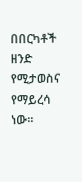በበርካቶች ዘንድ የሚታወስና የማይረሳ ነው።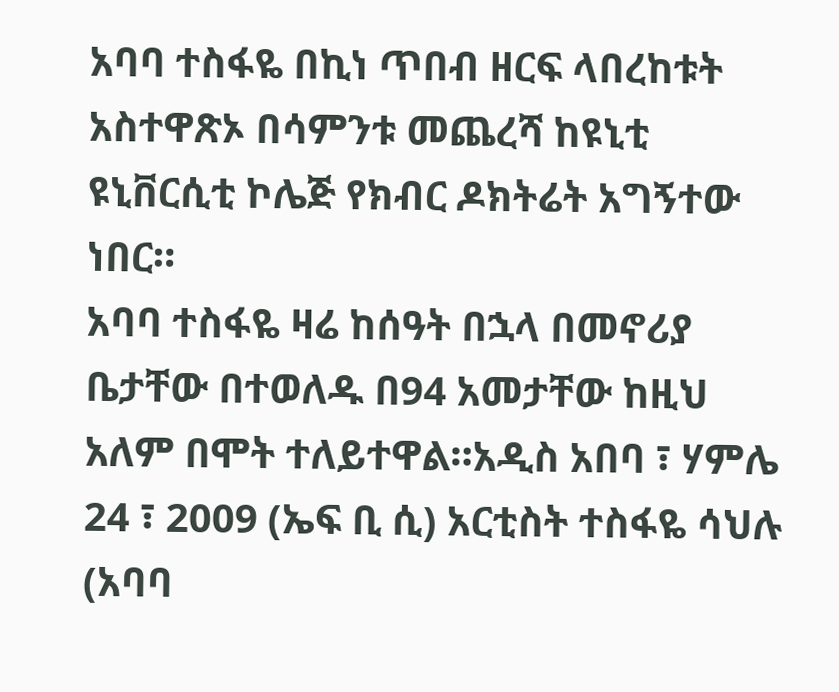አባባ ተስፋዬ በኪነ ጥበብ ዘርፍ ላበረከቱት አስተዋጽኦ በሳምንቱ መጨረሻ ከዩኒቲ ዩኒቨርሲቲ ኮሌጅ የክብር ዶክትሬት አግኝተው ነበር።
አባባ ተስፋዬ ዛሬ ከሰዓት በኋላ በመኖሪያ ቤታቸው በተወለዱ በ94 አመታቸው ከዚህ አለም በሞት ተለይተዋል።አዲስ አበባ ፣ ሃምሌ 24 ፣ 2009 (ኤፍ ቢ ሲ) አርቲስት ተስፋዬ ሳህሉ (አባባ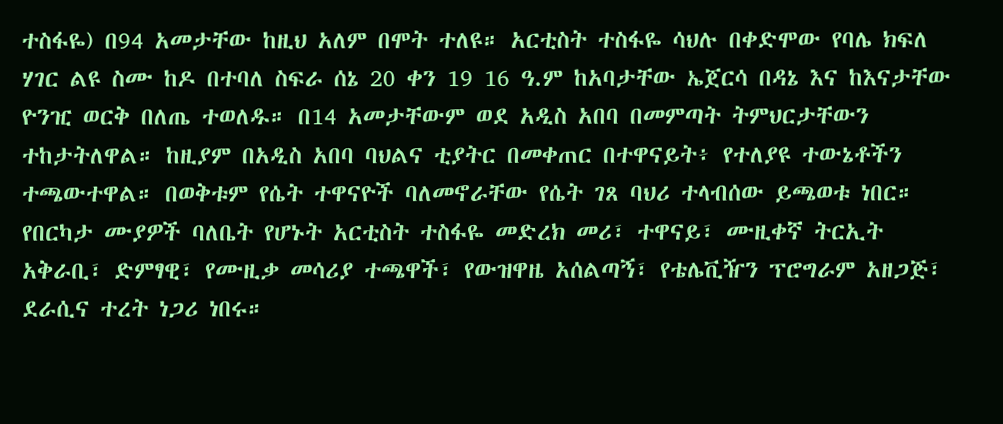ተስፋዬ) በ94 አመታቸው ከዚህ አለም በሞት ተለዩ። አርቲስት ተስፋዬ ሳህሉ በቀድሞው የባሌ ክፍለ ሃገር ልዩ ስሙ ከዶ በተባለ ስፍራ ሰኔ 20 ቀን 19 16 ዓ.ም ከአባታቸው ኤጀርሳ በዳኔ እና ከእናታቸው ዮንዢ ወርቅ በለጤ ተወለዱ። በ14 አመታቸውም ወደ አዲስ አበባ በመምጣት ትምህርታቸውን ተከታትለዋል። ከዚያም በአዲስ አበባ ባህልና ቲያትር በመቀጠር በተዋናይት፥ የተለያዩ ተውኔቶችን ተጫውተዋል። በወቅቱም የሴት ተዋናዮች ባለመኖራቸው የሴት ገጸ ባህሪ ተላብሰው ይጫወቱ ነበር። የበርካታ ሙያዎች ባለቤት የሆኑት አርቲስት ተስፋዬ መድረክ መሪ፣ ተዋናይ፣ ሙዚቀኛ ትርኢት አቅራቢ፣ ድምፃዊ፣ የሙዚቃ መሳሪያ ተጫዋች፣ የውዝዋዜ አሰልጣኝ፣ የቴሌቪዥን ፕሮግራም አዘጋጅ፣ ደራሲና ተረት ነጋሪ ነበሩ።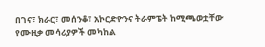በገና፣ ክራር፣ መሰንቆ፣ አኮርድዮንና ትራምፔት ከሚጫወቷቸው የሙዚቃ መሳሪያዎች መካከል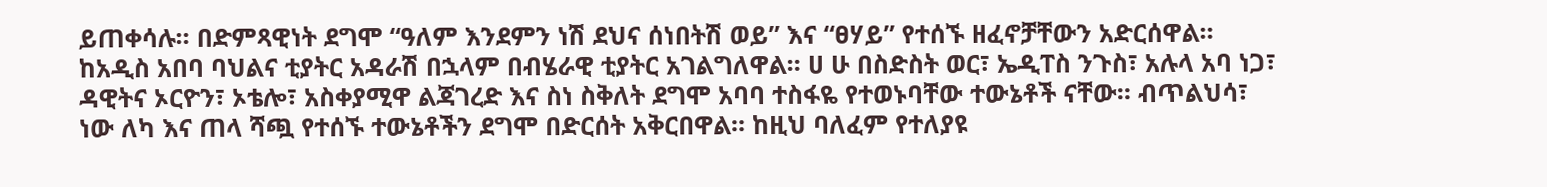ይጠቀሳሉ። በድምጻዊነት ደግሞ “ዓለም እንደምን ነሽ ደህና ሰነበትሽ ወይ” እና “ፀሃይ” የተሰኙ ዘፈኖቻቸውን አድርሰዋል። ከአዲስ አበባ ባህልና ቲያትር አዳራሽ በኋላም በብሄራዊ ቲያትር አገልግለዋል። ሀ ሁ በስድስት ወር፣ ኤዲፐስ ንጉስ፣ አሉላ አባ ነጋ፣ ዳዊትና ኦርዮን፣ ኦቴሎ፣ አስቀያሚዋ ልጃገረድ እና ስነ ስቅለት ደግሞ አባባ ተስፋዬ የተወኑባቸው ተውኔቶች ናቸው። ብጥልህሳ፣ ነው ለካ እና ጠላ ሻጯ የተሰኙ ተውኔቶችን ደግሞ በድርሰት አቅርበዋል። ከዚህ ባለፈም የተለያዩ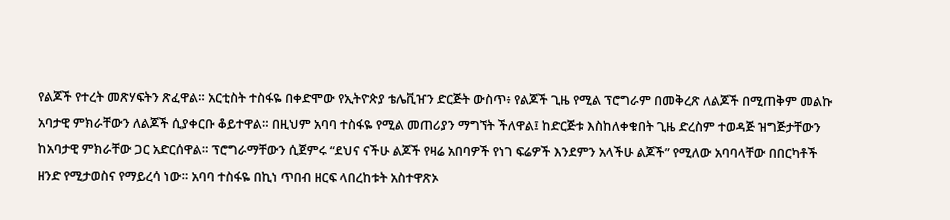የልጆች የተረት መጽሃፍትን ጽፈዋል። አርቲስት ተስፋዬ በቀድሞው የኢትዮጵያ ቴሌቪዠን ድርጅት ውስጥ፥ የልጆች ጊዜ የሚል ፕሮግራም በመቅረጽ ለልጆች በሚጠቅም መልኩ አባታዊ ምክራቸውን ለልጆች ሲያቀርቡ ቆይተዋል። በዚህም አባባ ተስፋዬ የሚል መጠሪያን ማግኘት ችለዋል፤ ከድርጅቱ እስከለቀቁበት ጊዜ ድረስም ተወዳጅ ዝግጅታቸውን ከአባታዊ ምክራቸው ጋር አድርሰዋል። ፕሮግራማቸውን ሲጀምሩ “ደህና ናችሁ ልጆች የዛሬ አበባዎች የነገ ፍሬዎች እንደምን አላችሁ ልጆች” የሚለው አባባላቸው በበርካቶች ዘንድ የሚታወስና የማይረሳ ነው። አባባ ተስፋዬ በኪነ ጥበብ ዘርፍ ላበረከቱት አስተዋጽኦ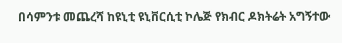በሳምንቱ መጨረሻ ከዩኒቲ ዩኒቨርሲቲ ኮሌጅ የክብር ዶክትሬት አግኝተው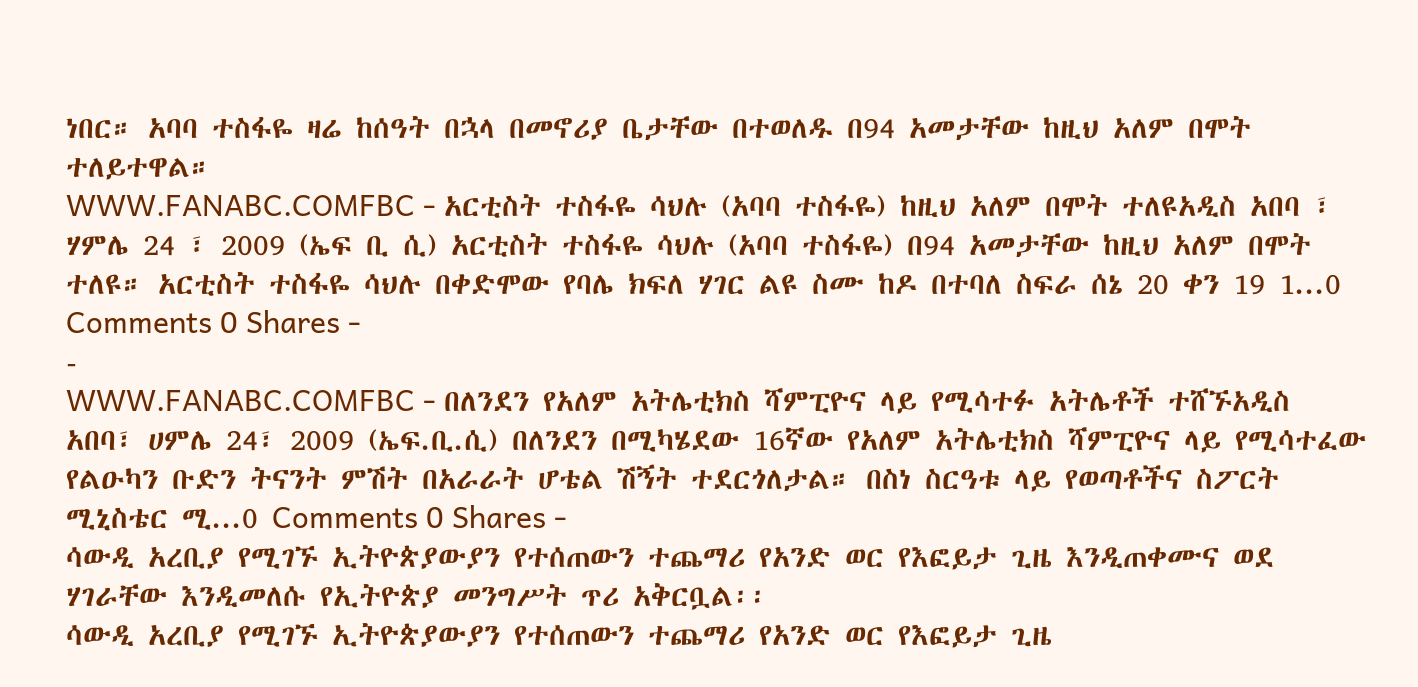ነበር። አባባ ተስፋዬ ዛሬ ከሰዓት በኋላ በመኖሪያ ቤታቸው በተወለዱ በ94 አመታቸው ከዚህ አለም በሞት ተለይተዋል።
WWW.FANABC.COMFBC - አርቲስት ተስፋዬ ሳህሉ (አባባ ተስፋዬ) ከዚህ አለም በሞት ተለዩአዲስ አበባ ፣ ሃምሌ 24 ፣ 2009 (ኤፍ ቢ ሲ) አርቲስት ተስፋዬ ሳህሉ (አባባ ተስፋዬ) በ94 አመታቸው ከዚህ አለም በሞት ተለዩ። አርቲስት ተስፋዬ ሳህሉ በቀድሞው የባሌ ክፍለ ሃገር ልዩ ስሙ ከዶ በተባለ ስፍራ ሰኔ 20 ቀን 19 1...0 Comments 0 Shares -
-
WWW.FANABC.COMFBC - በለንደን የአለም አትሌቲክስ ሻምፒዮና ላይ የሚሳተፉ አትሌቶች ተሸኙአዲስ አበባ፣ ሀምሌ 24፣ 2009 (ኤፍ.ቢ.ሲ) በለንደን በሚካሄደው 16ኛው የአለም አትሌቲክስ ሻምፒዮና ላይ የሚሳተፈው የልዑካን ቡድን ትናንት ምሽት በአራራት ሆቴል ሽኝት ተደርጎለታል። በስነ ስርዓቱ ላይ የወጣቶችና ስፖርት ሚኒስቴር ሚ...0 Comments 0 Shares -
ሳውዲ አረቢያ የሚገኙ ኢትዮጵያውያን የተሰጠውን ተጨማሪ የአንድ ወር የእፎይታ ጊዜ እንዲጠቀሙና ወደ ሃገራቸው እንዲመለሱ የኢትዮጵያ መንግሥት ጥሪ አቅርቧል፡፡
ሳውዲ አረቢያ የሚገኙ ኢትዮጵያውያን የተሰጠውን ተጨማሪ የአንድ ወር የእፎይታ ጊዜ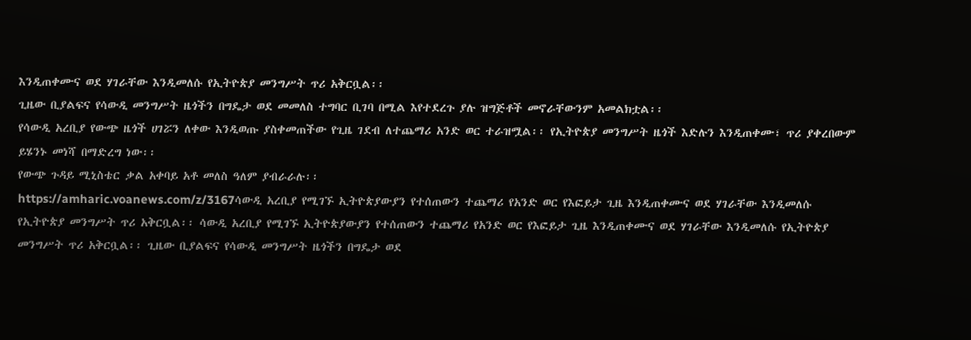እንዲጠቀሙና ወደ ሃገራቸው እንዲመለሱ የኢትዮጵያ መንግሥት ጥሪ አቅርቧል፡፡
ጊዜው ቢያልፍና የሳውዲ መንግሥት ዜጎችን በግዴታ ወደ መመለስ ተግባር ቢገባ በሚል እየተደረጉ ያሉ ዝግጅቶች መኖራቸውንም አመልክቷል፡፡
የሳውዲ አረቢያ የውጭ ዜጎች ሀገሯን ለቀው እንዲወጡ ያስቀመጠችው የጊዜ ገደብ ለተጨማሪ አንድ ወር ተራዝሟል፡፡ የኢትዮጵያ መንግሥት ዜጎች እድሉን እንዲጠቀሙ፣ ጥሪ ያቀረበውም ይሄንኑ መነሻ በማድረግ ነው፡፡
የውጭ ጉዳይ ሚኒስቴር ቃል አቀባይ አቶ መለስ ዓለም ያብራራሉ፡፡
https://amharic.voanews.com/z/3167ሳውዲ አረቢያ የሚገኙ ኢትዮጵያውያን የተሰጠውን ተጨማሪ የአንድ ወር የእፎይታ ጊዜ እንዲጠቀሙና ወደ ሃገራቸው እንዲመለሱ የኢትዮጵያ መንግሥት ጥሪ አቅርቧል፡፡ ሳውዲ አረቢያ የሚገኙ ኢትዮጵያውያን የተሰጠውን ተጨማሪ የአንድ ወር የእፎይታ ጊዜ እንዲጠቀሙና ወደ ሃገራቸው እንዲመለሱ የኢትዮጵያ መንግሥት ጥሪ አቅርቧል፡፡ ጊዜው ቢያልፍና የሳውዲ መንግሥት ዜጎችን በግዴታ ወደ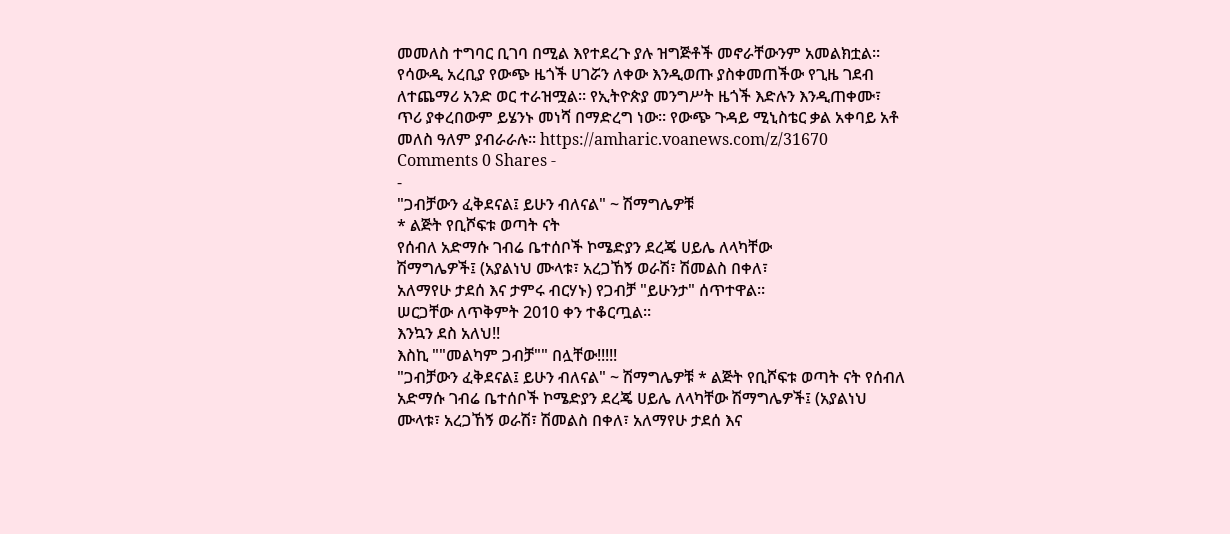መመለስ ተግባር ቢገባ በሚል እየተደረጉ ያሉ ዝግጅቶች መኖራቸውንም አመልክቷል፡፡ የሳውዲ አረቢያ የውጭ ዜጎች ሀገሯን ለቀው እንዲወጡ ያስቀመጠችው የጊዜ ገደብ ለተጨማሪ አንድ ወር ተራዝሟል፡፡ የኢትዮጵያ መንግሥት ዜጎች እድሉን እንዲጠቀሙ፣ ጥሪ ያቀረበውም ይሄንኑ መነሻ በማድረግ ነው፡፡ የውጭ ጉዳይ ሚኒስቴር ቃል አቀባይ አቶ መለስ ዓለም ያብራራሉ፡፡ https://amharic.voanews.com/z/31670 Comments 0 Shares -
-
"ጋብቻውን ፈቅደናል፤ ይሁን ብለናል" ~ ሽማግሌዎቹ
* ልጅት የቢሾፍቱ ወጣት ናት
የሰብለ አድማሱ ገብሬ ቤተሰቦች ኮሜድያን ደረጄ ሀይሌ ለላካቸው
ሽማግሌዎች፤ (አያልነህ ሙላቱ፣ አረጋኸኝ ወራሽ፣ ሽመልስ በቀለ፣
አለማየሁ ታደሰ እና ታምሩ ብርሃኑ) የጋብቻ "ይሁንታ" ሰጥተዋል።
ሠርጋቸው ለጥቅምት 2010 ቀን ተቆርጧል።
እንኳን ደስ አለህ!!
እስኪ ""መልካም ጋብቻ"" በሏቸው!!!!!
"ጋብቻውን ፈቅደናል፤ ይሁን ብለናል" ~ ሽማግሌዎቹ * ልጅት የቢሾፍቱ ወጣት ናት የሰብለ አድማሱ ገብሬ ቤተሰቦች ኮሜድያን ደረጄ ሀይሌ ለላካቸው ሽማግሌዎች፤ (አያልነህ ሙላቱ፣ አረጋኸኝ ወራሽ፣ ሽመልስ በቀለ፣ አለማየሁ ታደሰ እና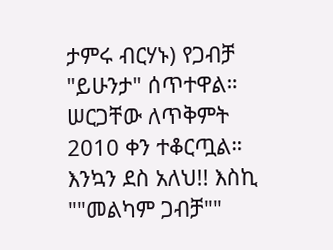ታምሩ ብርሃኑ) የጋብቻ "ይሁንታ" ሰጥተዋል። ሠርጋቸው ለጥቅምት 2010 ቀን ተቆርጧል። እንኳን ደስ አለህ!! እስኪ ""መልካም ጋብቻ""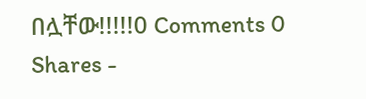በሏቸው!!!!!0 Comments 0 Shares -